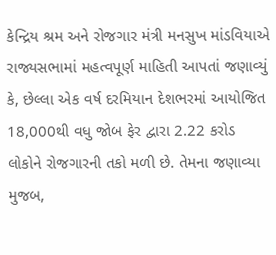કેન્દ્રિય શ્રમ અને રોજગાર મંત્રી મનસુખ માંડવિયાએ રાજ્યસભામાં મહત્વપૂર્ણ માહિતી આપતાં જણાવ્યું કે, છેલ્લા એક વર્ષ દરમિયાન દેશભરમાં આયોજિત 18,000થી વધુ જોબ ફેર દ્વારા 2.22 કરોડ લોકોને રોજગારની તકો મળી છે. તેમના જણાવ્યા મુજબ,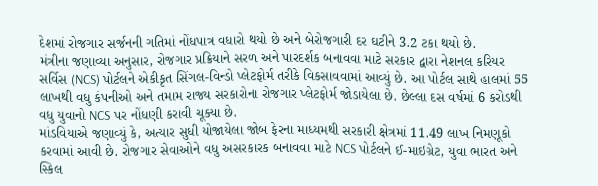દેશમાં રોજગાર સર્જનની ગતિમાં નોંધપાત્ર વધારો થયો છે અને બેરોજગારી દર ઘટીને 3.2 ટકા થયો છે.
મંત્રીના જણાવ્યા અનુસાર, રોજગાર પ્રક્રિયાને સરળ અને પારદર્શક બનાવવા માટે સરકાર દ્વારા નેશનલ કરિયર સર્વિસ (NCS) પોર્ટલને એકીકૃત સિંગલ-વિન્ડો પ્લેટફોર્મ તરીકે વિકસાવવામાં આવ્યું છે. આ પોર્ટલ સાથે હાલમાં 55 લાખથી વધુ કંપનીઓ અને તમામ રાજ્ય સરકારોના રોજગાર પ્લેટફોર્મ જોડાયેલા છે. છેલ્લા દસ વર્ષમાં 6 કરોડથી વધુ યુવાનો NCS પર નોંધણી કરાવી ચૂક્યા છે.
માંડવિયાએ જણાવ્યું કે, અત્યાર સુધી યોજાયેલા જોબ ફેરના માધ્યમથી સરકારી ક્ષેત્રમાં 11.49 લાખ નિમણૂકો કરવામાં આવી છે. રોજગાર સેવાઓને વધુ અસરકારક બનાવવા માટે NCS પોર્ટલને ઈ-માઇગ્રેટ, યુવા ભારત અને સ્કિલ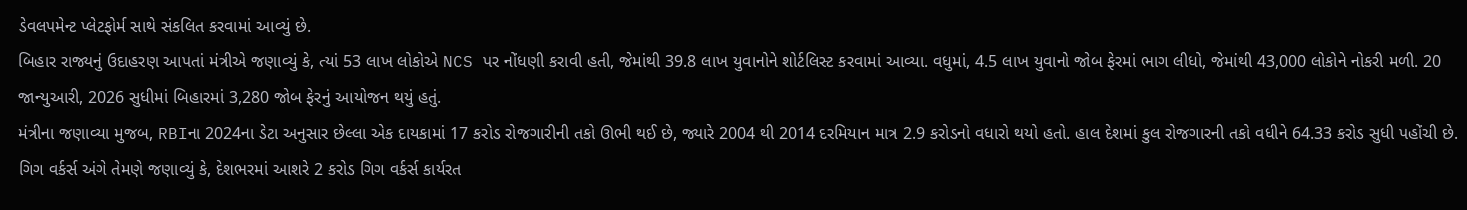ડેવલપમેન્ટ પ્લેટફોર્મ સાથે સંકલિત કરવામાં આવ્યું છે.
બિહાર રાજ્યનું ઉદાહરણ આપતાં મંત્રીએ જણાવ્યું કે, ત્યાં 53 લાખ લોકોએ NCS પર નોંધણી કરાવી હતી, જેમાંથી 39.8 લાખ યુવાનોને શોર્ટલિસ્ટ કરવામાં આવ્યા. વધુમાં, 4.5 લાખ યુવાનો જોબ ફેરમાં ભાગ લીધો, જેમાંથી 43,000 લોકોને નોકરી મળી. 20 જાન્યુઆરી, 2026 સુધીમાં બિહારમાં 3,280 જોબ ફેરનું આયોજન થયું હતું.
મંત્રીના જણાવ્યા મુજબ, RBIના 2024ના ડેટા અનુસાર છેલ્લા એક દાયકામાં 17 કરોડ રોજગારીની તકો ઊભી થઈ છે, જ્યારે 2004 થી 2014 દરમિયાન માત્ર 2.9 કરોડનો વધારો થયો હતો. હાલ દેશમાં કુલ રોજગારની તકો વધીને 64.33 કરોડ સુધી પહોંચી છે.
ગિગ વર્કર્સ અંગે તેમણે જણાવ્યું કે, દેશભરમાં આશરે 2 કરોડ ગિગ વર્કર્સ કાર્યરત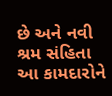છે અને નવી શ્રમ સંહિતા આ કામદારોને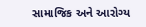સામાજિક અને આરોગ્ય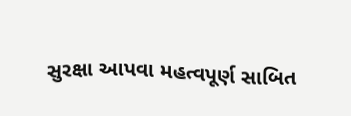સુરક્ષા આપવા મહત્વપૂર્ણ સાબિત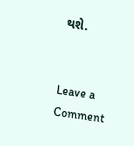થશે.


Leave a Comment